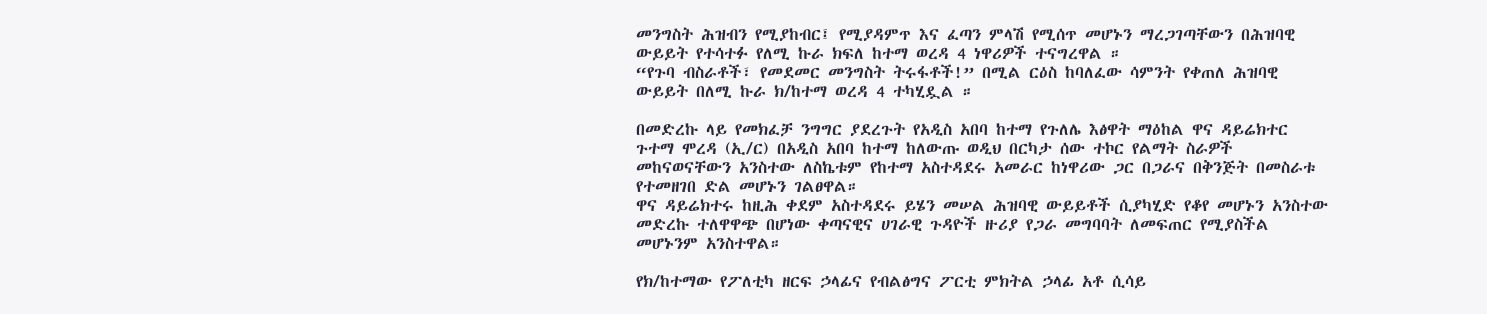መንግስት ሕዝብን የሚያከብር፤ የሚያዳምጥ እና ፈጣን ምላሽ የሚሰጥ መሆኑን ማረጋገጣቸውን በሕዝባዊ ውይይት የተሳተፉ የለሚ ኩራ ክፍለ ከተማ ወረዳ 4 ነዋሪዎች ተናግረዋል ።
“የጉባ ብስራቶች፣ የመደመር መንግስት ትሩፋቶች!” በሚል ርዕስ ከባለፈው ሳምንት የቀጠለ ሕዝባዊ ውይይት በለሚ ኩራ ክ/ከተማ ወረዳ 4 ተካሂዷል ።

በመድረኩ ላይ የመክፈቻ ንግግር ያደረጉት የአዲስ አበባ ከተማ የጉለሌ እፅዋት ማዕከል ዋና ዳይሬክተር ጉተማ ሞረዳ (ኢ/ር) በአዲስ አበባ ከተማ ከለውጡ ወዲህ በርካታ ሰው ተኮር የልማት ስራዎች መከናወናቸውን አንስተው ለስኬቱም የከተማ አስተዳደሩ አመራር ከነዋሪው ጋር በጋራና በቅንጅት በመስራቱ የተመዘገበ ድል መሆኑን ገልፀዋል።
ዋና ዳይሬክተሩ ከዚሕ ቀደም አስተዳደሩ ይሄን መሠል ሕዝባዊ ውይይቶች ሲያካሂድ የቆየ መሆኑን አንስተው መድረኩ ተለዋዋጭ በሆነው ቀጣናዊና ሀገራዊ ጉዳዮች ዙሪያ የጋራ መግባባት ለመፍጠር የሚያስችል መሆኑንም አንስተዋል።

የክ/ከተማው የፖለቲካ ዘርፍ ኃላፊና የብልፅግና ፖርቲ ምክትል ኃላፊ አቶ ሲሳይ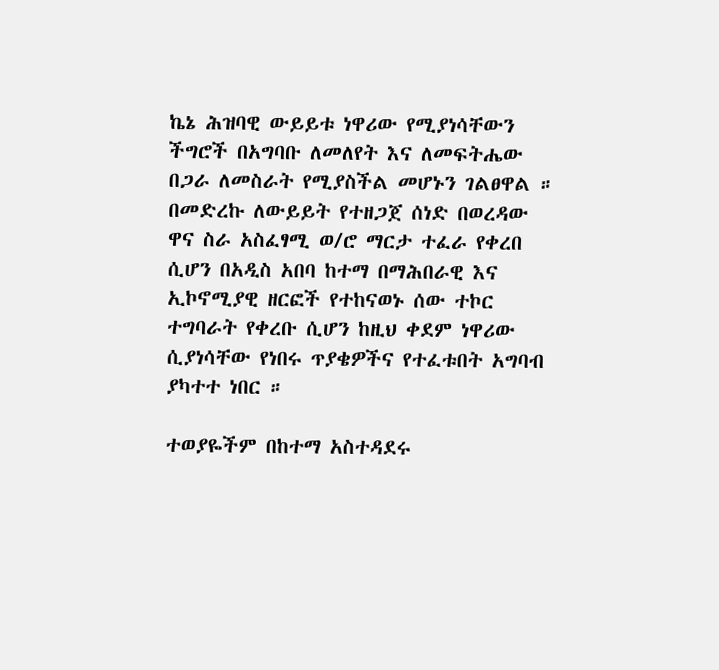ኬኔ ሕዝባዊ ውይይቱ ነዋሪው የሚያነሳቸውን ችግሮች በአግባቡ ለመለየት እና ለመፍትሔው በጋራ ለመስራት የሚያስችል መሆኑን ገልፀዋል ።
በመድረኩ ለውይይት የተዘጋጀ ሰነድ በወረዳው ዋና ስራ አስፈፃሚ ወ/ሮ ማርታ ተፈራ የቀረበ ሲሆን በአዲስ አበባ ከተማ በማሕበራዊ እና ኢኮኖሚያዊ ዘርፎች የተከናወኑ ሰው ተኮር ተግባራት የቀረቡ ሲሆን ከዚህ ቀደም ነዋሪው ሲያነሳቸው የነበሩ ጥያቄዎችና የተፈቱበት አግባብ ያካተተ ነበር ።

ተወያዬችም በከተማ አስተዳደሩ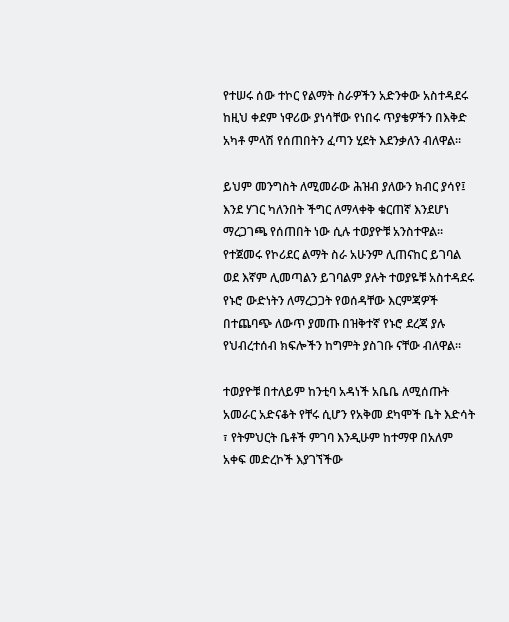የተሠሩ ሰው ተኮር የልማት ስራዎችን አድንቀው አስተዳደሩ ከዚህ ቀደም ነዋሪው ያነሳቸው የነበሩ ጥያቄዎችን በእቅድ አካቶ ምላሽ የሰጠበትን ፈጣን ሂደት እደንቃለን ብለዋል።

ይህም መንግስት ለሚመራው ሕዝብ ያለውን ክብር ያሳየ፤ እንደ ሃገር ካለንበት ችግር ለማላቀቅ ቁርጠኛ እንደሆነ ማረጋገጫ የሰጠበት ነው ሲሉ ተወያዮቹ አንስተዋል።
የተጀመሩ የኮሪደር ልማት ስራ አሁንም ሊጠናከር ይገባል ወደ እኛም ሊመጣልን ይገባልም ያሉት ተወያዬቹ አስተዳደሩ የኑሮ ውድነትን ለማረጋጋት የወሰዳቸው እርምጃዎች በተጨባጭ ለውጥ ያመጡ በዝቅተኛ የኑሮ ደረጃ ያሉ የህብረተሰብ ክፍሎችን ከግምት ያስገቡ ናቸው ብለዋል።

ተወያዮቹ በተለይም ከንቲባ አዳነች አቤቤ ለሚሰጡት አመራር አድናቆት የቸሩ ሲሆን የአቅመ ደካሞች ቤት እድሳት ፣ የትምህርት ቤቶች ምገባ እንዲሁም ከተማዋ በአለም አቀፍ መድረኮች እያገኘችው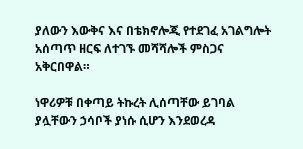ያለውን እውቅና እና በቴክኖሎጂ የተደገፈ አገልግሎት አሰጣጥ ዘርፍ ለተገኙ መሻሻሎች ምስጋና አቅርበዋል።

ነዋሪዎቹ በቀጣይ ትኩረት ሊሰጣቸው ይገባል ያሏቸውን ኃሳቦች ያነሱ ሲሆን እንደወረዳ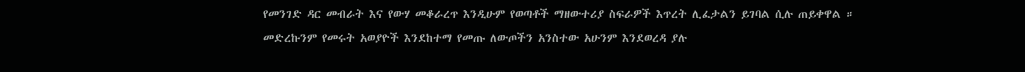የመንገድ ዳር መብራት እና የውሃ መቆራረጥ እንዲሁም የወጣቶች ማዘውተሪያ ስፍራዎች እጥረት ሊፈታልን ይገባል ሲሉ ጠይቀዋል ።
መድረኩንም የመሩት አወያዮች እንደከተማ የመጡ ለውጦችን አንስተው አሁንም እንደወረዳ ያሉ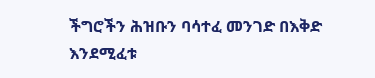ችግሮችን ሕዝቡን ባሳተፈ መንገድ በእቅድ እንደሚፈቱ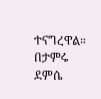ተናግረዋል።
በታምሩ ደምሴ